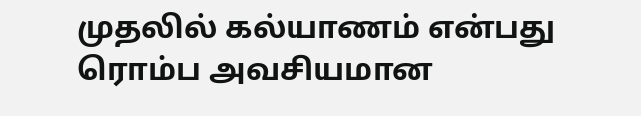முதலில் கல்யாணம் என்பது ரொம்ப அவசியமான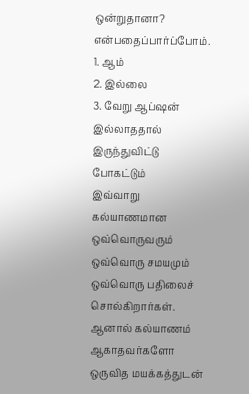ஒன்றுதானா? என்பதைப்பார்ப்போம்.
1. ஆம்
2. இல்லை
3. வேறு ஆப்ஷன் இல்லாததால் இருந்துவிட்டு போகட்டும்
இவ்வாறு கல்யாணமான ஒவ்வொருவரும் ஒவ்வொரு சமயமும் ஒவ்வொரு பதிலைச் சொல்கிறார்கள். ஆனால் கல்யாணம் ஆகாதவர்களோ ஒருவித மயக்கத்துடன்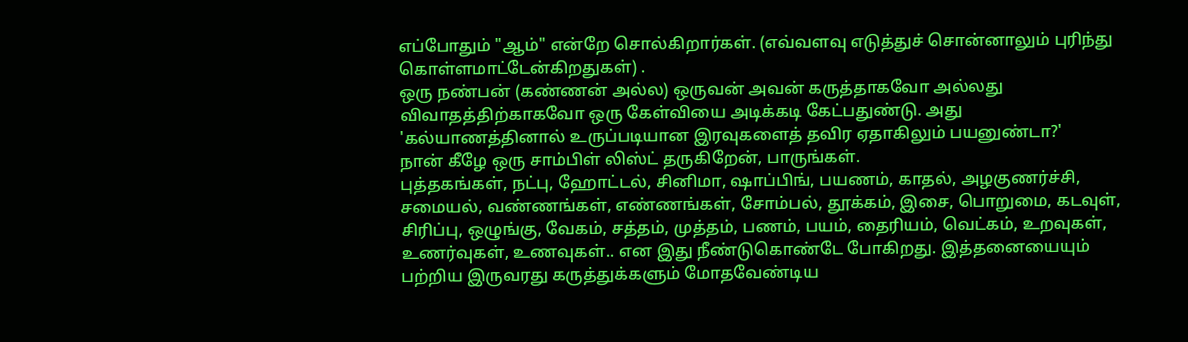எப்போதும் "ஆம்" என்றே சொல்கிறார்கள். (எவ்வளவு எடுத்துச் சொன்னாலும் புரிந்து கொள்ளமாட்டேன்கிறதுகள்) .
ஒரு நண்பன் (கண்ணன் அல்ல) ஒருவன் அவன் கருத்தாகவோ அல்லது விவாதத்திற்காகவோ ஒரு கேள்வியை அடிக்கடி கேட்பதுண்டு. அது 'கல்யாணத்தினால் உருப்படியான இரவுகளைத் தவிர ஏதாகிலும் பயனுண்டா?'
நான் கீழே ஒரு சாம்பிள் லிஸ்ட் தருகிறேன், பாருங்கள்.
புத்தகங்கள், நட்பு, ஹோட்டல், சினிமா, ஷாப்பிங், பயணம், காதல், அழகுணர்ச்சி, சமையல், வண்ணங்கள், எண்ணங்கள், சோம்பல், தூக்கம், இசை, பொறுமை, கடவுள், சிரிப்பு, ஒழுங்கு, வேகம், சத்தம், முத்தம், பணம், பயம், தைரியம், வெட்கம், உறவுகள், உணர்வுகள், உணவுகள்.. என இது நீண்டுகொண்டே போகிறது. இத்தனையையும் பற்றிய இருவரது கருத்துக்களும் மோதவேண்டிய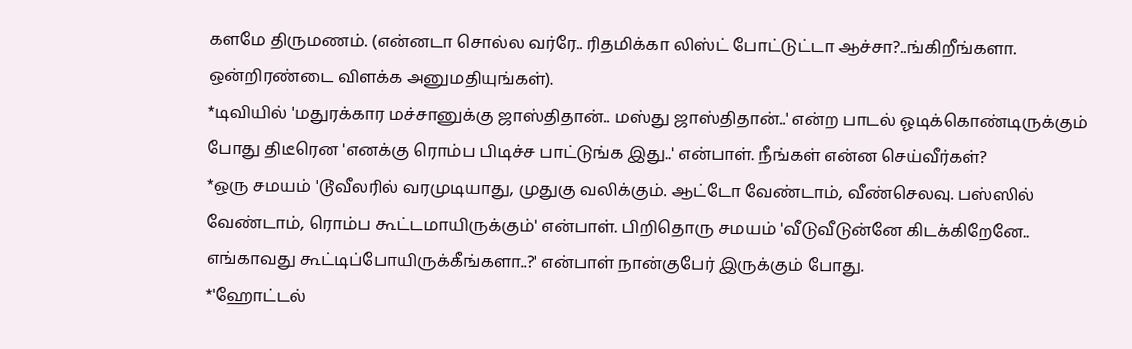களமே திருமணம். (என்னடா சொல்ல வர்ரே.. ரிதமிக்கா லிஸ்ட் போட்டுட்டா ஆச்சா?..ங்கிறீங்களா. ஒன்றிரண்டை விளக்க அனுமதியுங்கள்).
*டிவியில் 'மதுரக்கார மச்சானுக்கு ஜாஸ்திதான்.. மஸ்து ஜாஸ்திதான்..' என்ற பாடல் ஓடிக்கொண்டிருக்கும் போது திடீரென 'எனக்கு ரொம்ப பிடிச்ச பாட்டுங்க இது..' என்பாள். நீங்கள் என்ன செய்வீர்கள்?
*ஒரு சமயம் 'டூவீலரில் வரமுடியாது, முதுகு வலிக்கும். ஆட்டோ வேண்டாம், வீண்செலவு. பஸ்ஸில் வேண்டாம், ரொம்ப கூட்டமாயிருக்கும்' என்பாள். பிறிதொரு சமயம் 'வீடுவீடுன்னே கிடக்கிறேனே.. எங்காவது கூட்டிப்போயிருக்கீங்களா..?' என்பாள் நான்குபேர் இருக்கும் போது.
*'ஹோட்டல்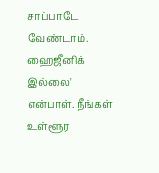சாப்பாடே வேண்டாம். ஹைஜீனிக் இல்லை' என்பாள். நீங்கள் உள்ளூர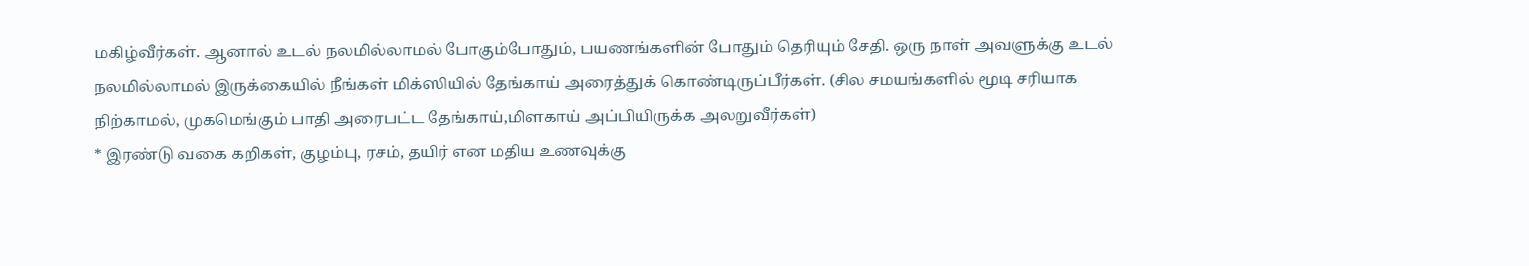மகிழ்வீர்கள். ஆனால் உடல் நலமில்லாமல் போகும்போதும், பயணங்களின் போதும் தெரியும் சேதி. ஒரு நாள் அவளுக்கு உடல் நலமில்லாமல் இருக்கையில் நீங்கள் மிக்ஸியில் தேங்காய் அரைத்துக் கொண்டிருப்பீர்கள். (சில சமயங்களில் மூடி சரியாக நிற்காமல், முகமெங்கும் பாதி அரைபட்ட தேங்காய்,மிளகாய் அப்பியிருக்க அலறுவீர்கள்)
* இரண்டு வகை கறிகள், குழம்பு, ரசம், தயிர் என மதிய உணவுக்கு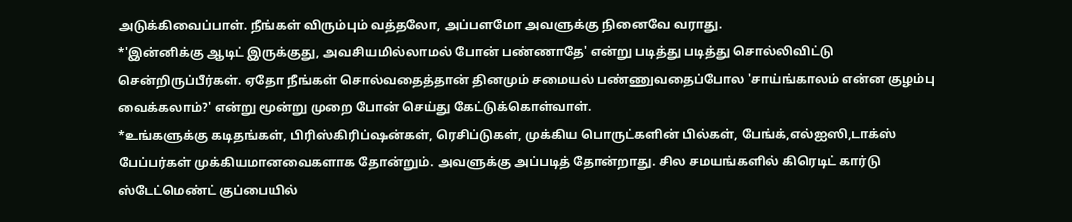அடுக்கிவைப்பாள். நீங்கள் விரும்பும் வத்தலோ, அப்பளமோ அவளுக்கு நினைவே வராது.
*'இன்னிக்கு ஆடிட் இருக்குது, அவசியமில்லாமல் போன் பண்ணாதே' என்று படித்து படித்து சொல்லிவிட்டு சென்றிருப்பீர்கள். ஏதோ நீங்கள் சொல்வதைத்தான் தினமும் சமையல் பண்ணுவதைப்போல 'சாய்ங்காலம் என்ன குழம்பு வைக்கலாம்?' என்று மூன்று முறை போன் செய்து கேட்டுக்கொள்வாள்.
*உங்களுக்கு கடிதங்கள், பிரிஸ்கிரிப்ஷன்கள், ரெசிப்டுகள், முக்கிய பொருட்களின் பில்கள், பேங்க்,எல்ஐஸி,டாக்ஸ் பேப்பர்கள் முக்கியமானவைகளாக தோன்றும். அவளுக்கு அப்படித் தோன்றாது. சில சமயங்களில் கிரெடிட் கார்டு ஸ்டேட்மெண்ட் குப்பையில்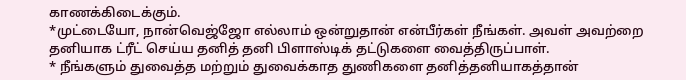காணக்கிடைக்கும்.
*முட்டையோ, நான்வெஜ்ஜோ எல்லாம் ஒன்றுதான் என்பீர்கள் நீங்கள். அவள் அவற்றை தனியாக ட்ரீட் செய்ய தனித் தனி பிளாஸ்டிக் தட்டுகளை வைத்திருப்பாள்.
* நீங்களும் துவைத்த மற்றும் துவைக்காத துணிகளை தனித்தனியாகத்தான்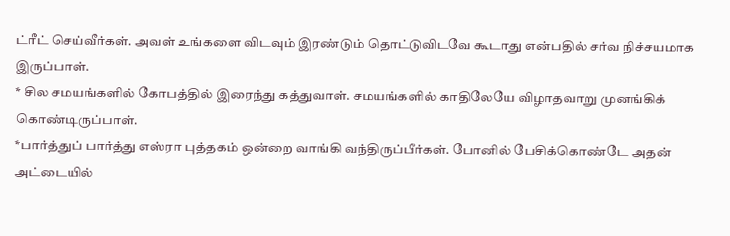ட்ரீட் செய்வீர்கள். அவள் உங்களை விடவும் இரண்டும் தொட்டுவிடவே கூடாது என்பதில் சர்வ நிச்சயமாக இருப்பாள்.
* சில சமயங்களில் கோபத்தில் இரைந்து கத்துவாள். சமயங்களில் காதிலேயே விழாதவாறு முனங்கிக் கொண்டிருப்பாள்.
*பார்த்துப் பார்த்து எஸ்ரா புத்தகம் ஒன்றை வாங்கி வந்திருப்பீர்கள். போனில் பேசிக்கொண்டே அதன் அட்டையில்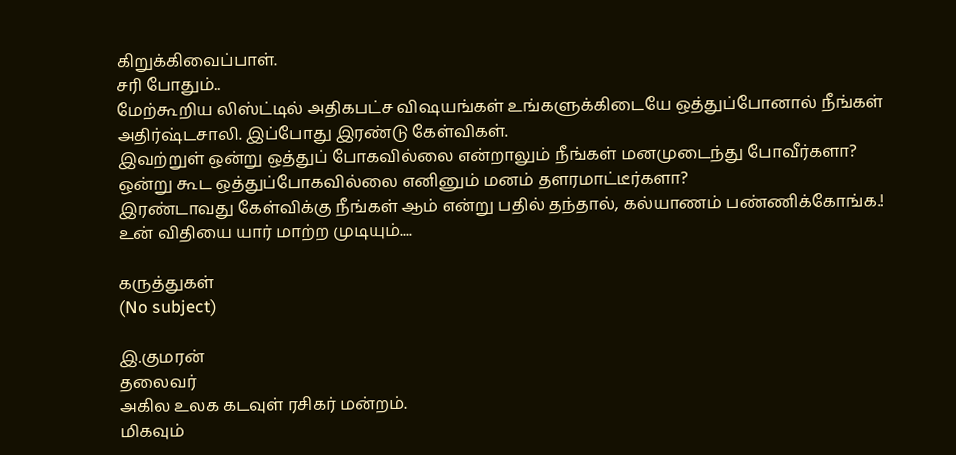கிறுக்கிவைப்பாள்.
சரி போதும்..
மேற்கூறிய லிஸ்ட்டில் அதிகபட்ச விஷயங்கள் உங்களுக்கிடையே ஒத்துப்போனால் நீங்கள் அதிர்ஷ்டசாலி. இப்போது இரண்டு கேள்விகள்.
இவற்றுள் ஒன்று ஒத்துப் போகவில்லை என்றாலும் நீங்கள் மனமுடைந்து போவீர்களா?
ஒன்று கூட ஒத்துப்போகவில்லை எனினும் மனம் தளரமாட்டீர்களா?
இரண்டாவது கேள்விக்கு நீங்கள் ஆம் என்று பதில் தந்தால், கல்யாணம் பண்ணிக்கோங்க.!
உன் விதியை யார் மாற்ற முடியும்....

கருத்துகள்
(No subject)

இ.குமரன்
தலைவர்
அகில உலக கடவுள் ரசிகர் மன்றம்.
மிகவும்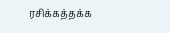ரசிக்கத்தக்க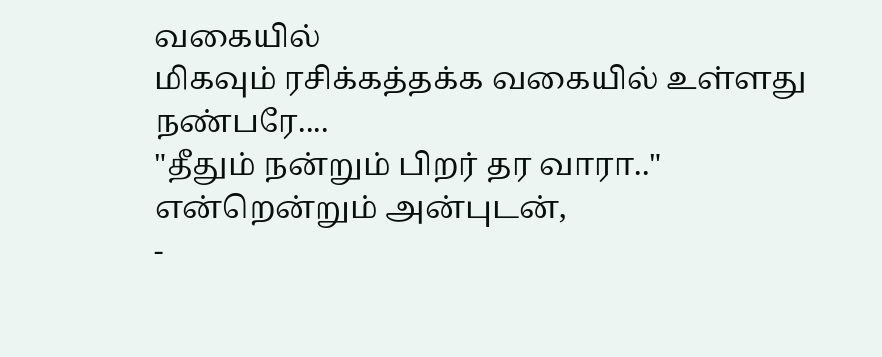வகையில்
மிகவும் ரசிக்கத்தக்க வகையில் உள்ளது நண்பரே....
"தீதும் நன்றும் பிறர் தர வாரா.."
என்றென்றும் அன்புடன்,
-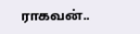ராகவன்..